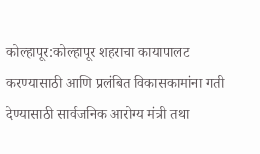कोल्हापूर:कोल्हापूर शहराचा कायापालट करण्यासाठी आणि प्रलंबित विकासकामांना गती देण्यासाठी सार्वजनिक आरोग्य मंत्री तथा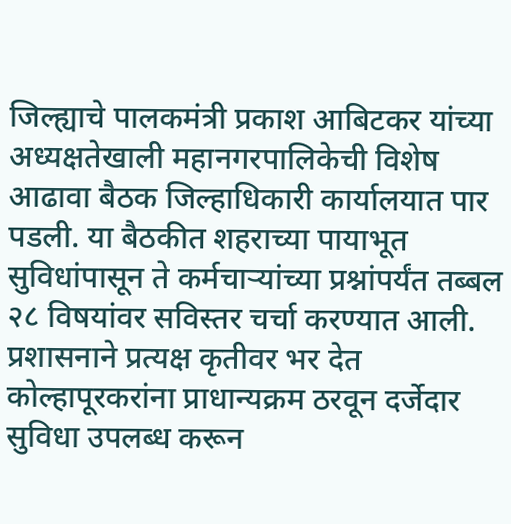जिल्ह्याचे पालकमंत्री प्रकाश आबिटकर यांच्या अध्यक्षतेखाली महानगरपालिकेची विशेष आढावा बैठक जिल्हाधिकारी कार्यालयात पार पडली. या बैठकीत शहराच्या पायाभूत सुविधांपासून ते कर्मचाऱ्यांच्या प्रश्नांपर्यंत तब्बल २८ विषयांवर सविस्तर चर्चा करण्यात आली. प्रशासनाने प्रत्यक्ष कृतीवर भर देत कोल्हापूरकरांना प्राधान्यक्रम ठरवून दर्जेदार सुविधा उपलब्ध करून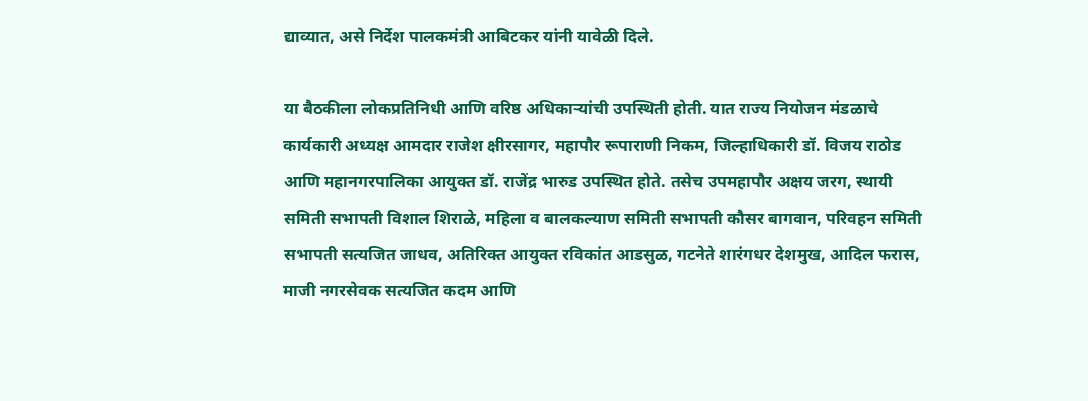द्याव्यात, असे निर्देश पालकमंत्री आबिटकर यांनी यावेळी दिले.

या बैठकीला लोकप्रतिनिधी आणि वरिष्ठ अधिकाऱ्यांची उपस्थिती होती. यात राज्य नियोजन मंडळाचे कार्यकारी अध्यक्ष आमदार राजेश क्षीरसागर, महापौर रूपाराणी निकम, जिल्हाधिकारी डॉ. विजय राठोड आणि महानगरपालिका आयुक्त डॉ. राजेंद्र भारुड उपस्थित होते. तसेच उपमहापौर अक्षय जरग, स्थायी समिती सभापती विशाल शिराळे, महिला व बालकल्याण समिती सभापती कौसर बागवान, परिवहन समिती सभापती सत्यजित जाधव, अतिरिक्त आयुक्त रविकांत आडसुळ, गटनेते शारंगधर देशमुख, आदिल फरास, माजी नगरसेवक सत्यजित कदम आणि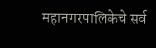महानगरपालिकेचे सर्व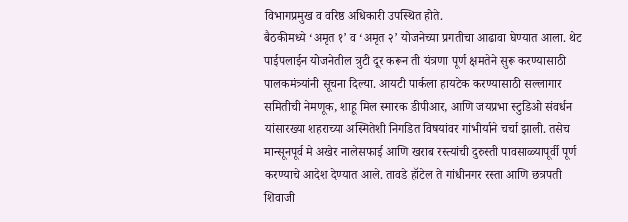विभागप्रमुख व वरिष्ठ अधिकारी उपस्थित होते.
बैठकीमध्ये ‘अमृत १’ व ‘अमृत २’ योजनेच्या प्रगतीचा आढावा घेण्यात आला. थेट पाईपलाईन योजनेतील त्रुटी दूर करून ती यंत्रणा पूर्ण क्षमतेने सुरू करण्यासाठी पालकमंत्र्यांनी सूचना दिल्या. आयटी पार्कला हायटेक करण्यासाठी सल्लागार समितीची नेमणूक, शाहू मिल स्मारक डीपीआर, आणि जयप्रभा स्टुडिओ संवर्धन यांसारख्या शहराच्या अस्मितेशी निगडित विषयांवर गांभीर्याने चर्चा झाली. तसेच मान्सूनपूर्व मे अखेर नालेसफाई आणि खराब रस्त्यांची दुरुस्ती पावसाळ्यापूर्वी पूर्ण करण्याचे आदेश देण्यात आले. तावडे हॉटेल ते गांधीनगर रस्ता आणि छत्रपती शिवाजी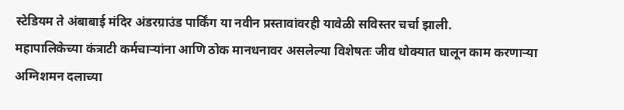स्टेडियम ते अंबाबाई मंदिर अंडरग्राउंड पार्किंग या नवीन प्रस्तावांवरही यावेळी सविस्तर चर्चा झाली.
महापालिकेच्या कंत्राटी कर्मचाऱ्यांना आणि ठोक मानधनावर असलेल्या विशेषतः जीव धोक्यात घालून काम करणाऱ्या अग्निशमन दलाच्या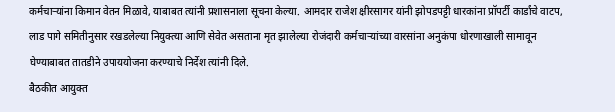कर्मचाऱ्यांना किमान वेतन मिळावे, याबाबत त्यांनी प्रशासनाला सूचना केल्या. आमदार राजेश क्षीरसागर यांनी झोपडपट्टी धारकांना प्रॉपर्टी कार्डांचे वाटप, लाड पागे समितीनुसार रखडलेल्या नियुक्त्या आणि सेवेत असताना मृत झालेल्या रोजंदारी कर्मचाऱ्यांच्या वारसांना अनुकंपा धोरणाखाली सामावून घेण्याबाबत तातडीने उपाययोजना करण्याचे निर्देश त्यांनी दिले.
बैठकीत आयुक्त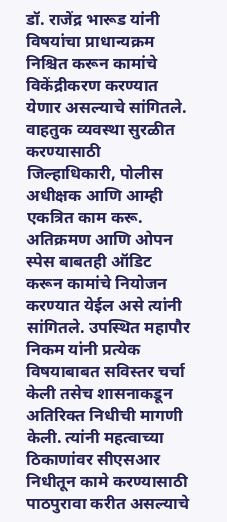डॉ. राजेंद्र भारूड यांनी विषयांचा प्राधान्यक्रम निश्चित करून कामांचे विकेंद्रीकरण करण्यात येणार असल्याचे सांगितले. वाहतुक व्यवस्था सुरळीत करण्यासाठी जिल्हाधिकारी, पोलीस अधीक्षक आणि आम्ही एकत्रित काम करू. अतिक्रमण आणि ओपन स्पेस बाबतही ऑडिट करून कामांचे नियोजन करण्यात येईल असे त्यांनी सांगितले. उपस्थित महापौर निकम यांनी प्रत्येक विषयाबाबत सविस्तर चर्चा केली तसेच शासनाकडून अतिरिक्त निधीची मागणी केली. त्यांनी महत्वाच्या ठिकाणांवर सीएसआर निधीतून कामे करण्यासाठी पाठपुरावा करीत असल्याचे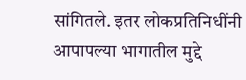सांगितले. इतर लोकप्रतिनिधींनी आपापल्या भागातील मुद्दे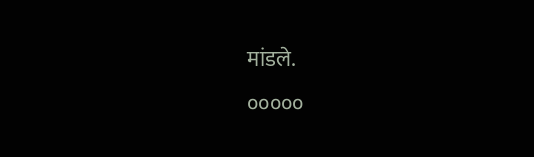मांडले.
०००००